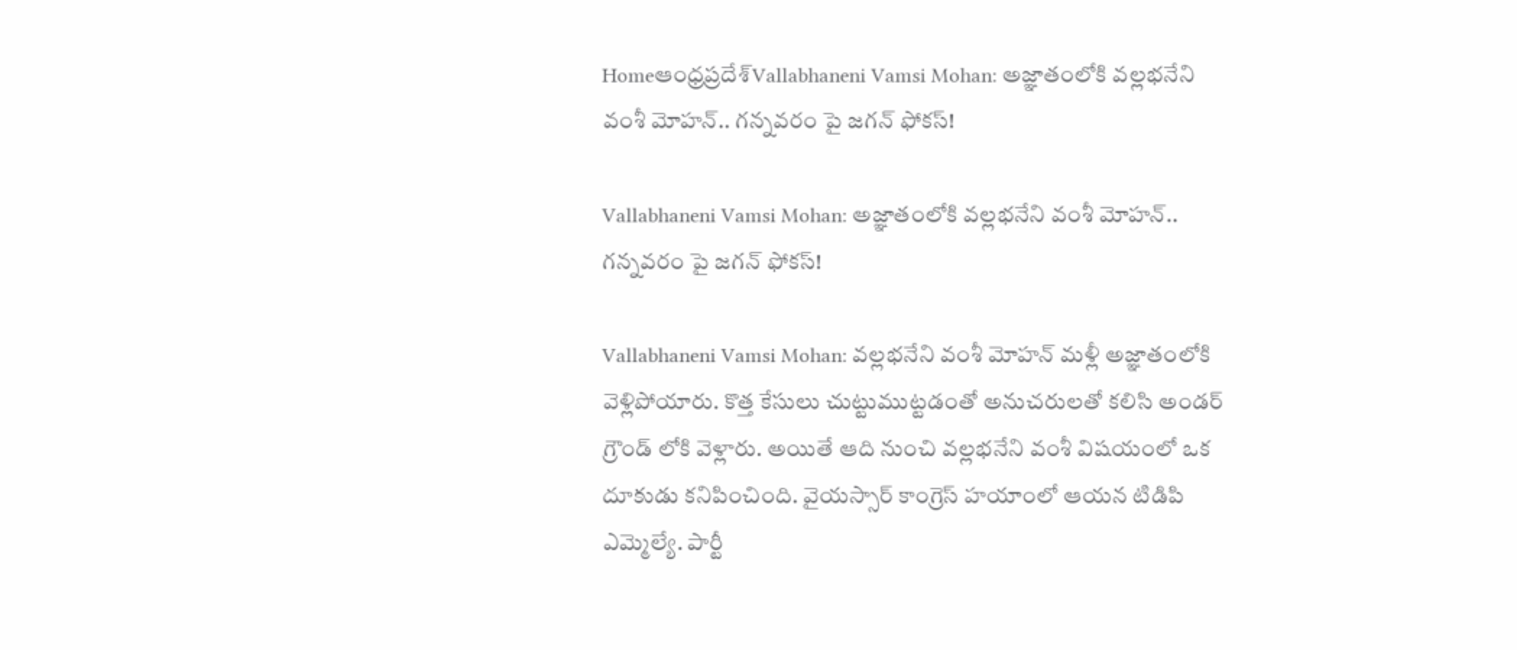Homeఆంధ్రప్రదేశ్‌Vallabhaneni Vamsi Mohan: అజ్ఞాతంలోకి వల్లభనేని వంశీ మోహన్.. గన్నవరం పై జగన్ ఫోకస్!

Vallabhaneni Vamsi Mohan: అజ్ఞాతంలోకి వల్లభనేని వంశీ మోహన్.. గన్నవరం పై జగన్ ఫోకస్!

Vallabhaneni Vamsi Mohan: వల్లభనేని వంశీ మోహన్ మళ్లీ అజ్ఞాతంలోకి వెళ్లిపోయారు. కొత్త కేసులు చుట్టుముట్టడంతో అనుచరులతో కలిసి అండర్ గ్రౌండ్ లోకి వెళ్లారు. అయితే ఆది నుంచి వల్లభనేని వంశీ విషయంలో ఒక దూకుడు కనిపించింది. వైయస్సార్ కాంగ్రెస్ హయాంలో ఆయన టిడిపి ఎమ్మెల్యే. పార్టీ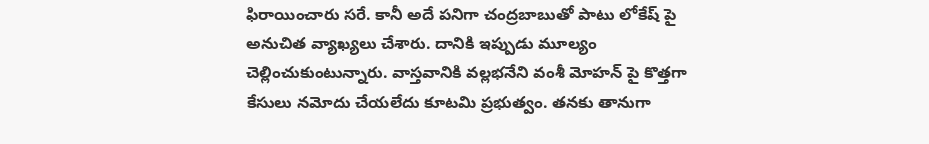ఫిరాయించారు సరే. కానీ అదే పనిగా చంద్రబాబుతో పాటు లోకేష్ పై అనుచిత వ్యాఖ్యలు చేశారు. దానికి ఇప్పుడు మూల్యం చెల్లించుకుంటున్నారు. వాస్తవానికి వల్లభనేని వంశీ మోహన్ పై కొత్తగా కేసులు నమోదు చేయలేదు కూటమి ప్రభుత్వం. తనకు తానుగా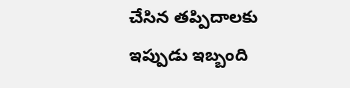చేసిన తప్పిదాలకు ఇప్పుడు ఇబ్బంది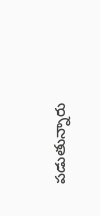పడుతున్నారు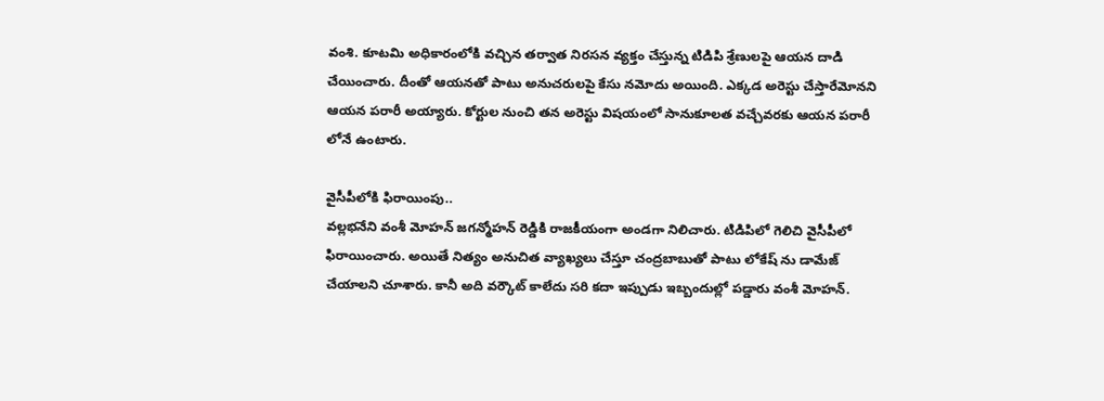వంశి. కూటమి అధికారంలోకి వచ్చిన తర్వాత నిరసన వ్యక్తం చేస్తున్న టిడిపి శ్రేణులపై ఆయన దాడి చేయించారు. దీంతో ఆయనతో పాటు అనుచరులపై కేసు నమోదు అయింది. ఎక్కడ అరెస్టు చేస్తారేమోనని ఆయన పరారీ అయ్యారు. కోర్టుల నుంచి తన అరెస్టు విషయంలో సానుకూలత వచ్చేవరకు ఆయన పరారీ లోనే ఉంటారు.

వైసీపీలోకి ఫిరాయింపు..
వల్లభనేని వంశీ మోహన్ జగన్మోహన్ రెడ్డికి రాజకీయంగా అండగా నిలిచారు. టిడిపిలో గెలిచి వైసీపీలో ఫిరాయించారు. అయితే నిత్యం అనుచిత వ్యాఖ్యలు చేస్తూ చంద్రబాబుతో పాటు లోకేష్ ను డామేజ్ చేయాలని చూశారు. కానీ అది వర్కౌట్ కాలేదు సరి కదా ఇప్పుడు ఇబ్బందుల్లో పడ్డారు వంశీ మోహన్.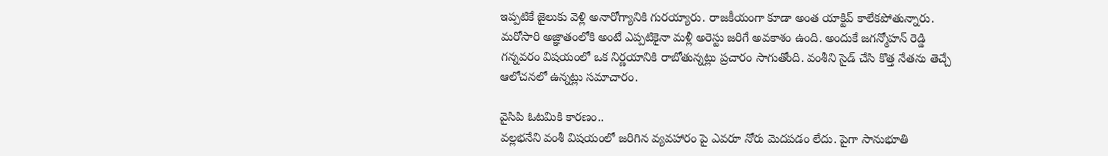ఇప్పటికే జైలుకు వెళ్లి అనారోగ్యానికి గురయ్యారు. రాజకీయంగా కూడా అంత యాక్టివ్ కాలేకపోతున్నారు. మరోసారి అజ్ఞాతంలోకి అంటే ఎప్పటికైనా మళ్లీ అరెస్టు జరిగే అవకాశం ఉంది. అందుకే జగన్మోహన్ రెడ్డి గన్నవరం విషయంలో ఒక నిర్ణయానికి రాబోతున్నట్లు ప్రచారం సాగుతోంది. వంశీని సైడ్ చేసి కొత్త నేతను తెచ్చే ఆలోచనలో ఉన్నట్లు సమాచారం.

వైసిపి ఓటమికి కారణం..
వల్లభనేని వంశీ విషయంలో జరిగిన వ్యవహారం పై ఎవరూ నోరు మెదపడం లేదు. పైగా సానుభూతి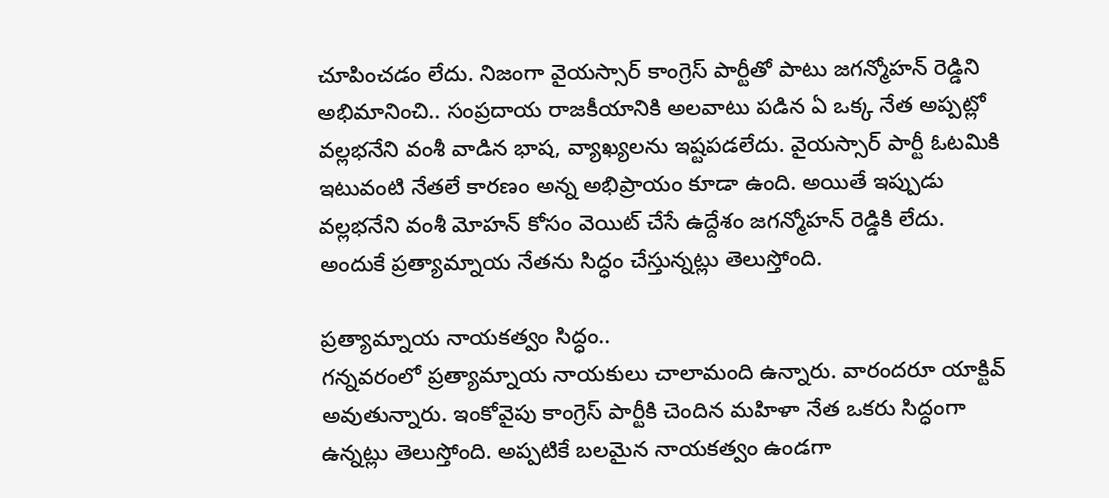చూపించడం లేదు. నిజంగా వైయస్సార్ కాంగ్రెస్ పార్టీతో పాటు జగన్మోహన్ రెడ్డిని అభిమానించి.. సంప్రదాయ రాజకీయానికి అలవాటు పడిన ఏ ఒక్క నేత అప్పట్లో వల్లభనేని వంశీ వాడిన భాష, వ్యాఖ్యలను ఇష్టపడలేదు. వైయస్సార్ పార్టీ ఓటమికి ఇటువంటి నేతలే కారణం అన్న అభిప్రాయం కూడా ఉంది. అయితే ఇప్పుడు వల్లభనేని వంశీ మోహన్ కోసం వెయిట్ చేసే ఉద్దేశం జగన్మోహన్ రెడ్డికి లేదు. అందుకే ప్రత్యామ్నాయ నేతను సిద్ధం చేస్తున్నట్లు తెలుస్తోంది.

ప్రత్యామ్నాయ నాయకత్వం సిద్ధం..
గన్నవరంలో ప్రత్యామ్నాయ నాయకులు చాలామంది ఉన్నారు. వారందరూ యాక్టివ్ అవుతున్నారు. ఇంకోవైపు కాంగ్రెస్ పార్టీకి చెందిన మహిళా నేత ఒకరు సిద్ధంగా ఉన్నట్లు తెలుస్తోంది. అప్పటికే బలమైన నాయకత్వం ఉండగా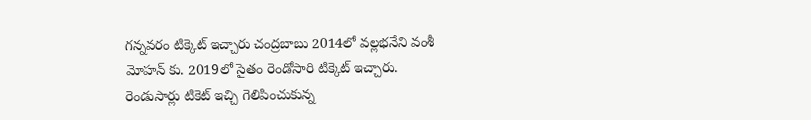గన్నవరం టిక్కెట్ ఇచ్చారు చంద్రబాబు 2014లో వల్లభనేని వంశీ మోహన్ కు. 2019లో సైతం రెండోసారి టిక్కెట్ ఇచ్చారు. రెండుసార్లు టికెట్ ఇచ్చి గెలిపించుకున్న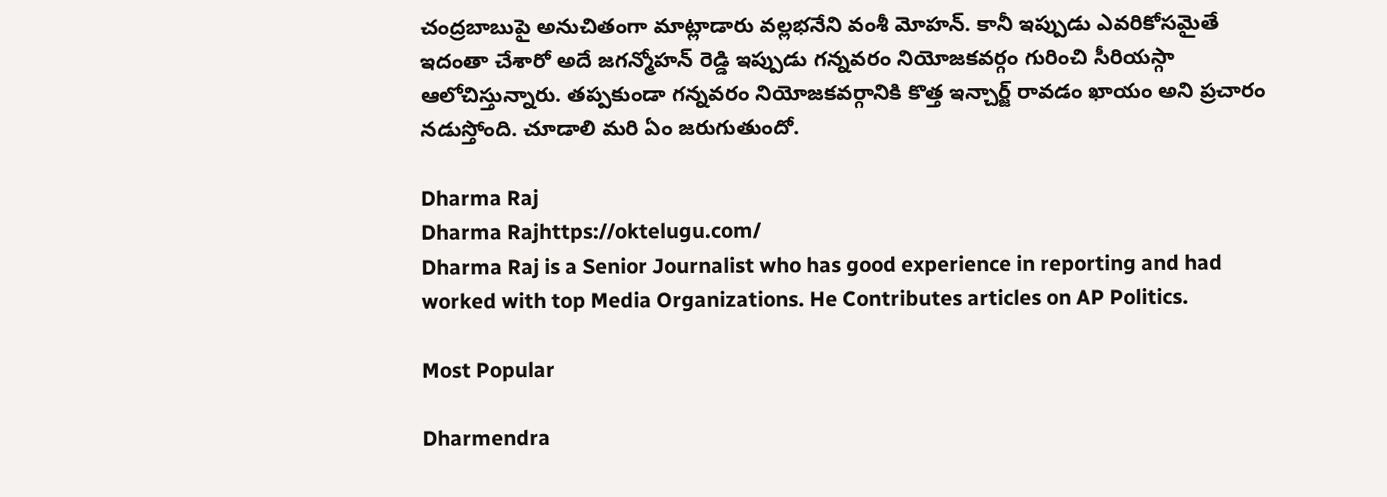చంద్రబాబుపై అనుచితంగా మాట్లాడారు వల్లభనేని వంశీ మోహన్. కానీ ఇప్పుడు ఎవరికోసమైతే ఇదంతా చేశారో అదే జగన్మోహన్ రెడ్డి ఇప్పుడు గన్నవరం నియోజకవర్గం గురించి సీరియస్గా ఆలోచిస్తున్నారు. తప్పకుండా గన్నవరం నియోజకవర్గానికి కొత్త ఇన్చార్జ్ రావడం ఖాయం అని ప్రచారం నడుస్తోంది. చూడాలి మరి ఏం జరుగుతుందో.

Dharma Raj
Dharma Rajhttps://oktelugu.com/
Dharma Raj is a Senior Journalist who has good experience in reporting and had worked with top Media Organizations. He Contributes articles on AP Politics.

Most Popular

Dharmendra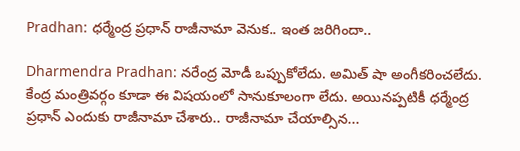Pradhan: ధర్మేంద్ర ప్రధాన్ రాజీనామా వెనుక.. ఇంత జరిగిందా..

Dharmendra Pradhan: నరేంద్ర మోడీ ఒప్పుకోలేదు. అమిత్ షా అంగీకరించలేదు. కేంద్ర మంత్రివర్గం కూడా ఈ విషయంలో సానుకూలంగా లేదు. అయినప్పటికీ ధర్మేంద్ర ప్రధాన్ ఎందుకు రాజీనామా చేశారు.. రాజీనామా చేయాల్సిన...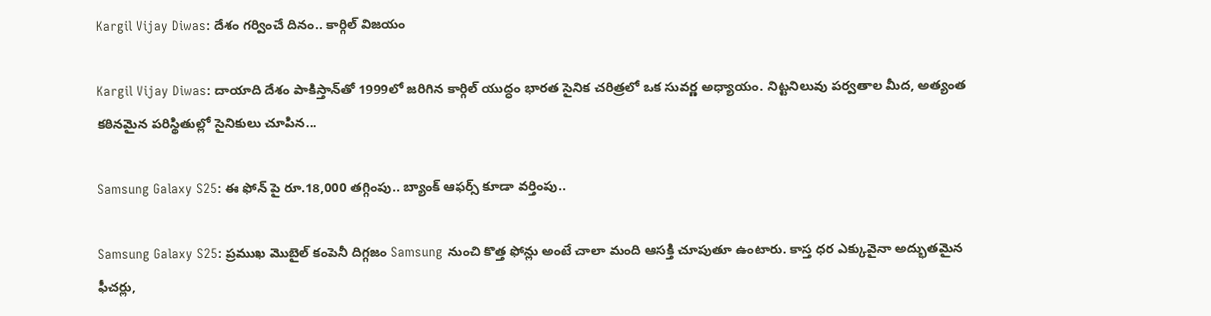Kargil Vijay Diwas: దేశం గర్వించే దినం.. కార్గిల్‌ విజయం

Kargil Vijay Diwas: దాయాది దేశం పాకిస్తాన్‌తో 1999లో జరిగిన కార్గిల్‌ యుద్ధం భారత సైనిక చరిత్రలో ఒక సువర్ణ అధ్యాయం. నిట్టనిలువు పర్వతాల మీద, అత్యంత కఠినమైన పరిస్థితుల్లో సైనికులు చూపిన...

Samsung Galaxy S25: ఈ ఫోన్ పై రూ.18,000 తగ్గింపు.. బ్యాంక్ ఆఫర్స్ కూడా వర్తింపు..

Samsung Galaxy S25: ప్రముఖ మొబైల్ కంపెనీ దిగ్గజం Samsung నుంచి కొత్త ఫోన్లు అంటే చాలా మంది ఆసక్తి చూపుతూ ఉంటారు. కాస్త ధర ఎక్కువైనా అద్భుతమైన ఫీచర్లు,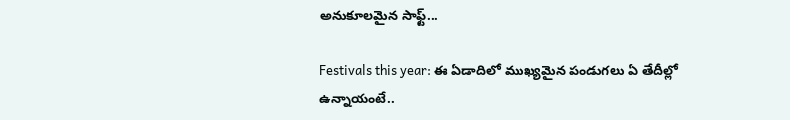అనుకూలమైన సాఫ్ట్...

Festivals this year: ఈ ఏడాదిలో ముఖ్యమైన పండుగలు ఏ తేదీల్లో ఉన్నాయంటే..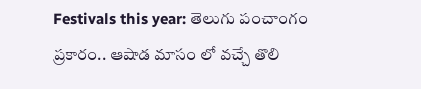Festivals this year: తెలుగు పంచాంగం ప్రకారం.. ఆషాడ మాసం లో వచ్చే తొలి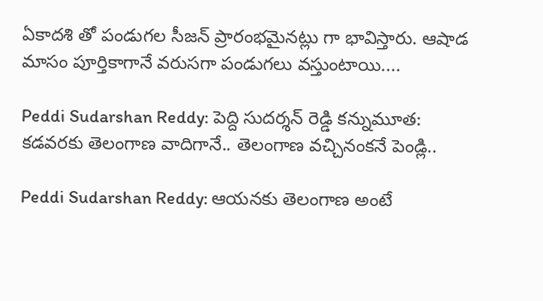ఏకాదశి తో పండుగల సీజన్ ప్రారంభమైనట్లు గా భావిస్తారు. ఆషాడ మాసం పూర్తికాగానే వరుసగా పండుగలు వస్తుంటాయి....

Peddi Sudarshan Reddy: పెద్ది సుదర్శన్ రెడ్డి కన్నుమూత: కడవరకు తెలంగాణ వాదిగానే.. తెలంగాణ వచ్చినంకనే పెండ్లి..

Peddi Sudarshan Reddy: ఆయనకు తెలంగాణ అంటే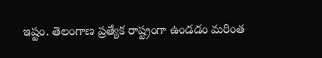ఇష్టం. తెలంగాణ ప్రత్యేక రాష్ట్రంగా ఉండడం మరింత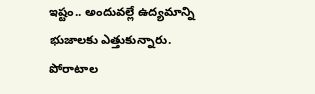ఇష్టం.. అందువల్లే ఉద్యమాన్ని భుజాలకు ఎత్తుకున్నారు. పోరాటాల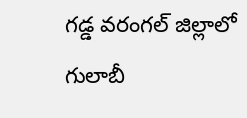గడ్డ వరంగల్ జిల్లాలో గులాబీ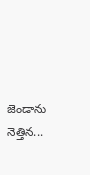జెండాను నెత్తిన...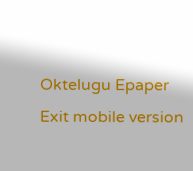Oktelugu Epaper
Exit mobile version